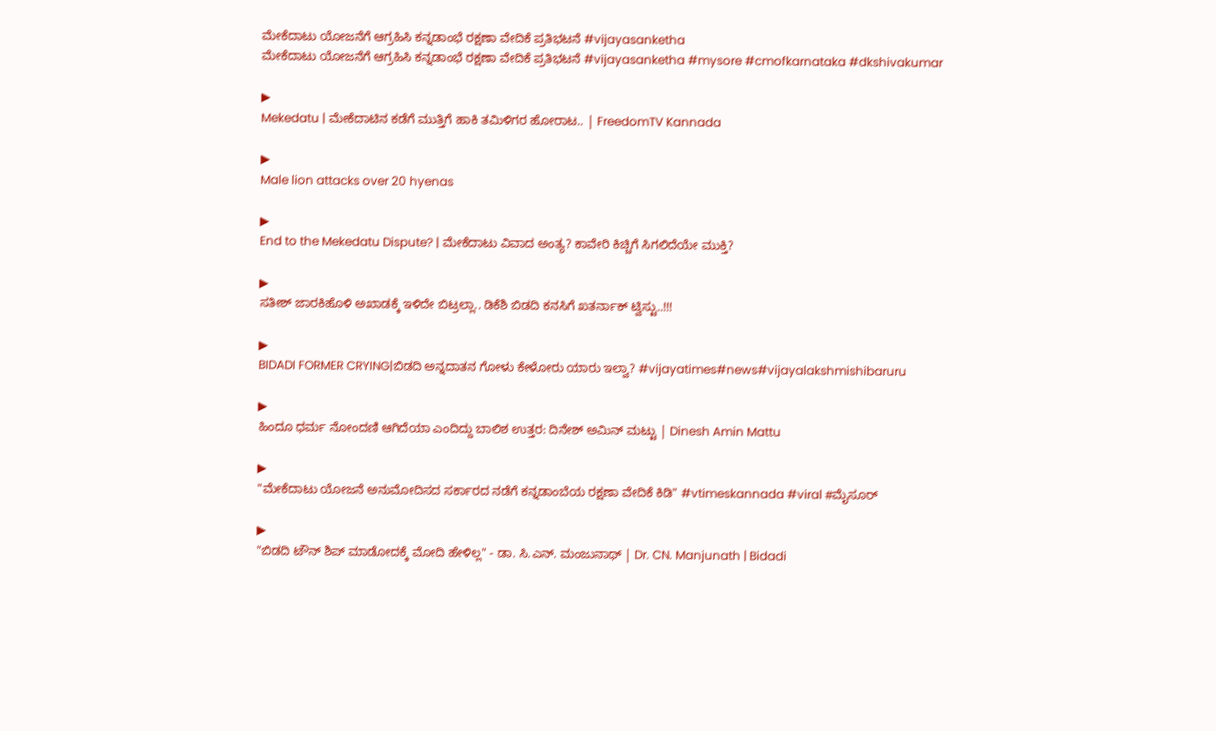ಮೇಕೆದಾಟು ಯೋಜನೆಗೆ ಆಗ್ರಹಿಸಿ ಕನ್ನಡಾಂಭೆ ರಕ್ಷಣಾ ವೇದಿಕೆ ಪ್ರತಿಭಟನೆ #vijayasanketha
ಮೇಕೆದಾಟು ಯೋಜನೆಗೆ ಆಗ್ರಹಿಸಿ ಕನ್ನಡಾಂಭೆ ರಕ್ಷಣಾ ವೇದಿಕೆ ಪ್ರತಿಭಟನೆ #vijayasanketha #mysore #cmofkarnataka #dkshivakumar

▶
Mekedatu | ಮೇಕೆದಾಟಿನ ಕಡೆಗೆ ಮುತ್ತಿಗೆ ಹಾಕಿ ತಮಿಳಿಗರ ಹೋರಾಟ.. | FreedomTV Kannada

▶
Male lion attacks over 20 hyenas

▶
End to the Mekedatu Dispute? | ಮೇಕೆದಾಟು ವಿವಾದ ಅಂತ್ಯ? ಕಾವೇರಿ ಕಿಚ್ಚಿಗೆ ಸಿಗಲಿದೆಯೇ ಮುಕ್ತಿ?

▶
ಸತೀಶ್ ಜಾರಕಿಹೊಳಿ ಅಖಾಡಕ್ಕೆ ಇಳಿದೇ ಬಿಟ್ರಲ್ಲಾ.. ಡಿಕೆಶಿ ಬಿಡದಿ ಕನಸಿಗೆ ಖತರ್ನಾಕ್ ಟ್ವಿಸ್ಟು..!!!

▶
BIDADI FORMER CRYING|ಬಿಡದಿ ಅನ್ನದಾತನ ಗೋಳು ಕೇಳೋರು ಯಾರು ಇಲ್ವಾ? #vijayatimes#news#vijayalakshmishibaruru

▶
ಹಿಂದೂ ಧರ್ಮ ನೋಂದಣಿ ಆಗಿದೆಯಾ ಎಂದಿದ್ದು ಬಾಲಿಶ ಉತ್ತರ: ದಿನೇಶ್ ಅಮಿನ್ ಮಟ್ಟು | Dinesh Amin Mattu

▶
"ಮೇಕೆದಾಟು ಯೋಜನೆ ಅನುಮೋದಿಸದ ಸರ್ಕಾರದ ನಡೆಗೆ ಕನ್ನಡಾಂಬೆಯ ರಕ್ಷಣಾ ವೇದಿಕೆ ಕಿಡಿ" #vtimeskannada #viral #ಮೈಸೂರ್

▶
"ಬಿಡದಿ ಟೌನ್ ಶಿಪ್ ಮಾಡೋದಕ್ಕೆ ಮೋದಿ ಹೇಳಿಲ್ಲ" - ಡಾ. ಸಿ.ಎನ್. ಮಂಜುನಾಥ್ | Dr. CN. Manjunath | Bidadi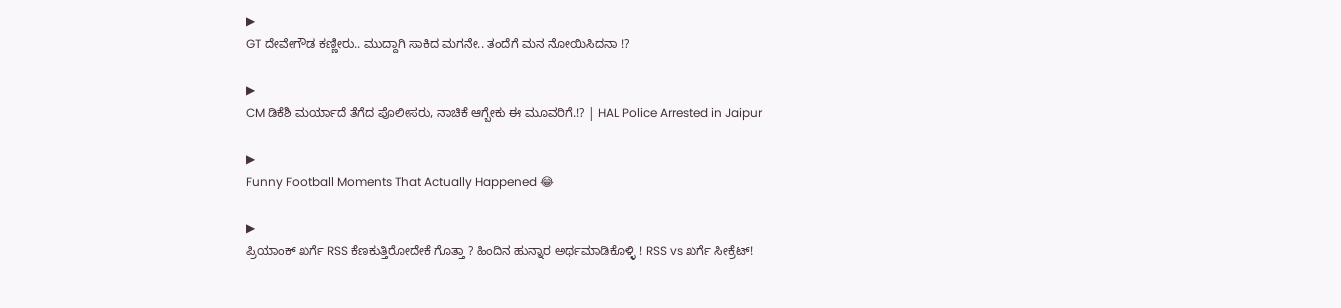▶
GT ದೇವೇಗೌಡ ಕಣ್ಣೀರು.. ಮುದ್ದಾಗಿ ಸಾಕಿದ ಮಗನೇ.. ತಂದೆಗೆ ಮನ ನೋಯಿಸಿದನಾ !?

▶
CM ಡಿಕೆಶಿ ಮರ್ಯಾದೆ ತೆಗೆದ ಪೊಲೀಸರು, ನಾಚಿಕೆ ಆಗ್ಬೇಕು ಈ ಮೂವರಿಗೆ.!? | HAL Police Arrested in Jaipur

▶
Funny Football Moments That Actually Happened 😂

▶
ಪ್ರಿಯಾಂಕ್ ಖರ್ಗೆ RSS ಕೆಣಕುತ್ತಿರೋದೇಕೆ ಗೊತ್ತಾ ? ಹಿಂದಿನ ಹುನ್ನಾರ ಅರ್ಥಮಾಡಿಕೊಳ್ಳಿ ! RSS vs ಖರ್ಗೆ ಸೀಕ್ರೆಟ್!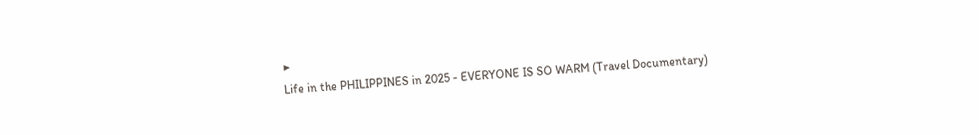▶
Life in the PHILIPPINES in 2025 - EVERYONE IS SO WARM (Travel Documentary)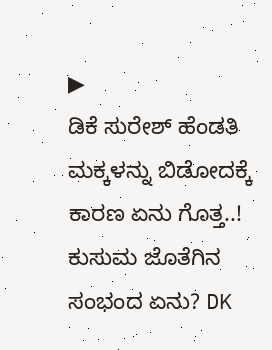▶
ಡಿಕೆ ಸುರೇಶ್ ಹೆಂಡತಿ ಮಕ್ಕಳನ್ನು ಬಿಡೋದಕ್ಕೆ ಕಾರಣ ಏನು ಗೊತ್ತ..! ಕುಸುಮ ಜೊತೆಗಿನ ಸಂಭಂದ ಏನು? DK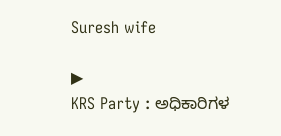Suresh wife

▶
KRS Party : ಅಧಿಕಾರಿಗಳ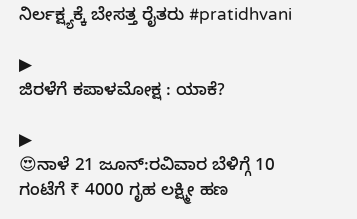ನಿರ್ಲಕ್ಷ್ಯಕ್ಕೆ ಬೇಸತ್ತ ರೈತರು #pratidhvani

▶
ಜಿರಳೆಗೆ ಕಪಾಳಮೋಕ್ಷ : ಯಾಕೆ?

▶
😍ನಾಳೆ 21 ಜೂನ್:ರವಿವಾರ ಬೆಳಿಗ್ಗೆ 10 ಗಂಟೆಗೆ ₹ 4000 ಗೃಹ ಲಕ್ಷ್ಮೀ ಹಣ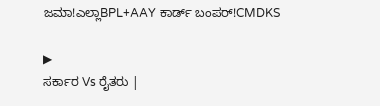ಜಮಾ!ಎಲ್ಲಾBPL+AAY ಕಾರ್ಡ್ ಬಂಪರ್!CMDKS

▶
ಸರ್ಕಾರ Vs ರೈತರು |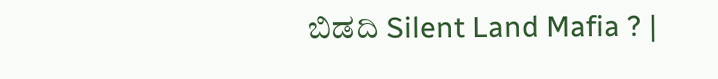ಬಿಡದಿ Silent Land Mafia ? |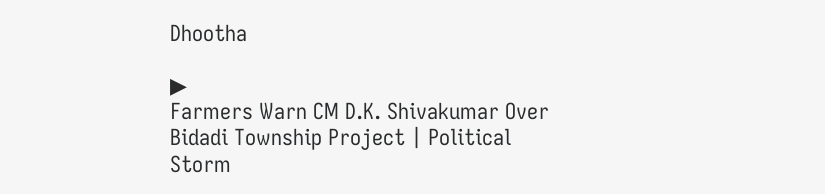Dhootha

▶
Farmers Warn CM D.K. Shivakumar Over Bidadi Township Project | Political Storm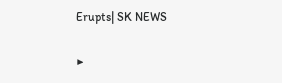Erupts| SK NEWS

▶